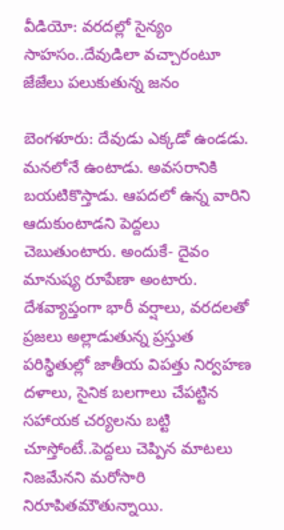వీడియో: వరదల్లో సైన్యం సాహసం..దేవుడిలా వచ్చారంటూ జేజేలు పలుకుతున్న జనం

బెంగళూరు: దేవుడు ఎక్కడో ఉండడు. మనలోనే ఉంటాడు. అవసరానికి బయటికొస్తాడు. ఆపదలో ఉన్న వారిని ఆదుకుంటాడని పెద్దలు చెబుతుంటారు. అందుకే- దైవం మానుష్య రూపేణా అంటారు. దేశవ్యాప్తంగా భారీ వర్షాలు, వరదలతో ప్రజలు అల్లాడుతున్న ప్రస్తుత పరిస్థితుల్లో జాతీయ విపత్తు నిర్వహణ దళాలు, సైనిక బలగాలు చేపట్టిన సహాయక చర్యలను బట్టి చూస్తోంటే..పెద్దలు చెప్పిన మాటలు నిజమేనని మరోసారి నిరూపితమౌతున్నాయి.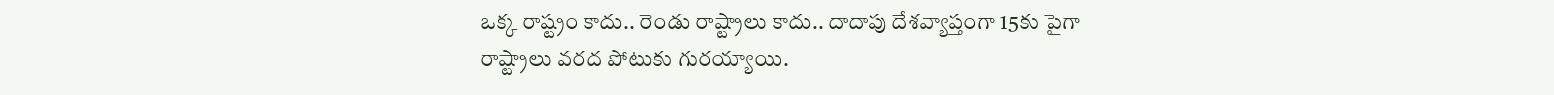ఒక్క రాష్ట్రం కాదు.. రెండు రాష్ట్రాలు కాదు.. దాదాపు దేశవ్యాప్తంగా 15కు పైగా రాష్ట్రాలు వరద పోటుకు గురయ్యాయి.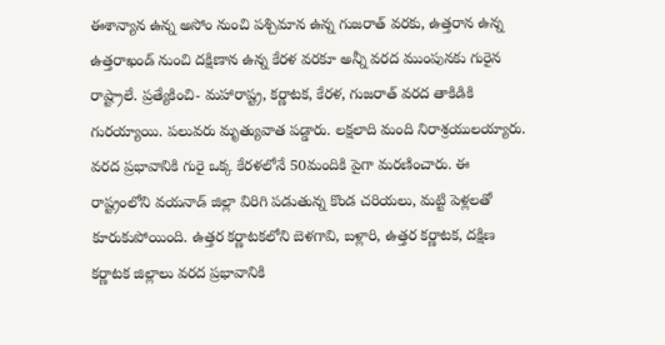ఈశాన్యాన ఉన్న అసోం నుంచి పశ్చిమాన ఉన్న గుజరాత్ వరకు, ఉత్తరాన ఉన్న ఉత్తరాఖండ్ నుంచి దక్షిణాన ఉన్న కేరళ వరకూ అన్నీ వరద ముంపునకు గురైన రాష్ట్రాలే. ప్రత్యేకించి- మహారాష్ట్ర, కర్ణాటక, కేరళ, గుజరాత్ వరద తాకిడికి గురయ్యాయి. పలువరు మృత్యువాత పడ్డారు. లక్షలాది మంది నిరాశ్రయులయ్యారు. వరద ప్రభావానికి గురై ఒక్క కేరళలోనే 50మందికి పైగా మరణించారు. ఈ రాష్ట్రంలోని వయనాడ్ జిల్లా విరిగి పడుతున్న కొండ చరియలు, మట్టి పెళ్లలతో కూరుకుపోయింది. ఉత్తర కర్ణాటకలోని బెళగావి, బళ్లారి, ఉత్తర కర్ణాటక, దక్షిణ కర్ణాటక జిల్లాలు వరద ప్రభావానికి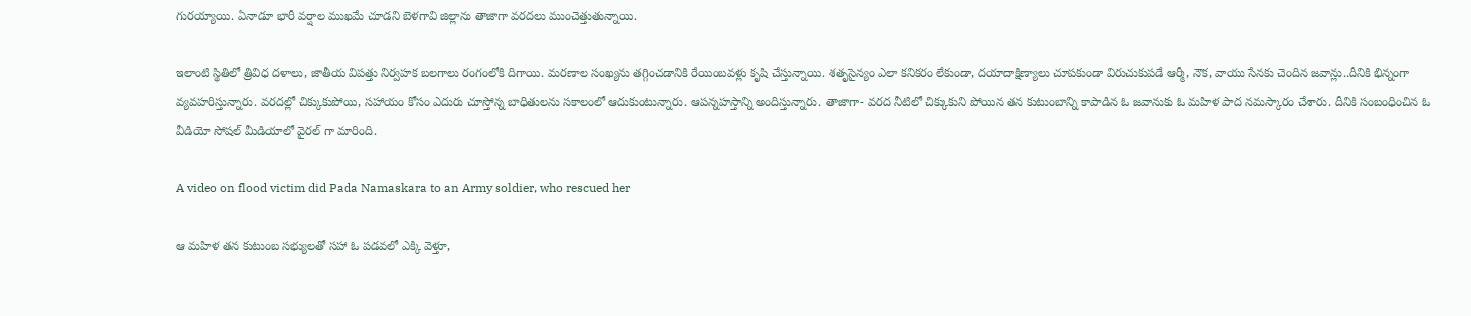గురయ్యాయి. ఏనాడూ భారీ వర్షాల ముఖమే చూడని బెళగావి జిల్లాను తాజాగా వరదలు ముంచెత్తుతున్నాయి.

ఇలాంటి స్థితిలో త్రివిధ దళాలు, జాతీయ విపత్తు నిర్వహక బలగాలు రంగంలోకి దిగాయి. మరణాల సంఖ్యను తగ్గించడానికి రేయింబవళ్లు కృషి చేస్తున్నాయి. శతృసైన్యం ఎలా కనికరం లేకుండా, దయాదాక్షిణ్యాలు చూపకుండా విరుచుకుపడే ఆర్మీ, నౌక, వాయు సేనకు చెందిన జవాన్లు..దీనికి భిన్నంగా వ్యవహరిస్తున్నారు. వరదల్లో చిక్కుకుపోయి, సహాయం కోసం ఎదురు చూస్తోన్న బాధితులను సకాలంలో ఆదుకుంటున్నారు. ఆపన్నహస్తాన్ని అందిస్తున్నారు. తాజాగా- వరద నీటిలో చిక్కుకుని పోయిన తన కుటుంబాన్ని కాపాడిన ఓ జవానుకు ఓ మహిళ పాద నమస్కారం చేశారు. దీనికి సంబంధించిన ఓ వీడియో సోషల్ మీడియాలో వైరల్ గా మారింది.

A video on flood victim did Pada Namaskara to an Army soldier, who rescued her

ఆ మహిళ తన కుటుంబ సభ్యులతో సహా ఓ పడవలో ఎక్కి వెళ్తూ,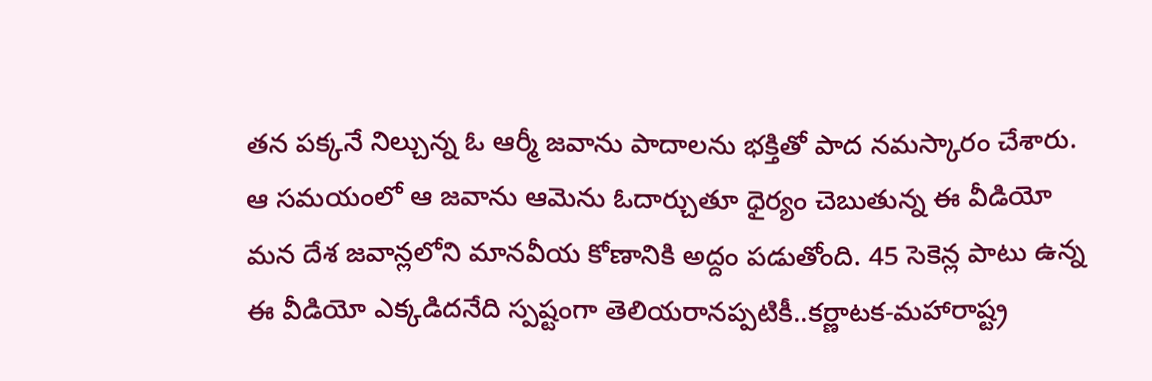తన పక్కనే నిల్చున్న ఓ ఆర్మీ జవాను పాదాలను భక్తితో పాద నమస్కారం చేశారు. ఆ సమయంలో ఆ జవాను ఆమెను ఓదార్చుతూ ధైర్యం చెబుతున్న ఈ వీడియో మన దేశ జవాన్లలోని మానవీయ కోణానికి అద్దం పడుతోంది. 45 సెకెన్ల పాటు ఉన్న ఈ వీడియో ఎక్కడిదనేది స్పష్టంగా తెలియరానప్పటికీ..కర్ణాటక-మహారాష్ట్ర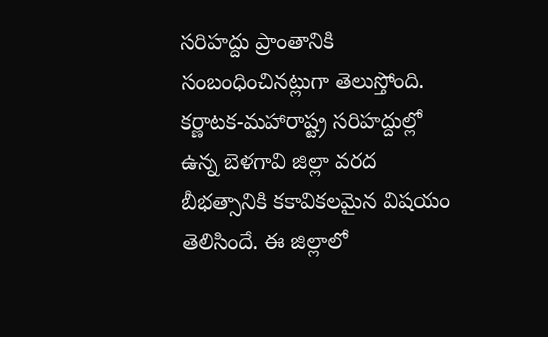సరిహద్దు ప్రాంతానికి సంబంధించినట్లుగా తెలుస్తోంది. కర్ణాటక-మహారాష్ట్ర సరిహద్దుల్లో ఉన్న బెళగావి జిల్లా వరద బీభత్సానికి కకావికలమైన విషయం తెలిసిందే. ఈ జిల్లాలో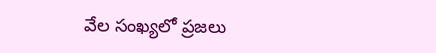వేల సంఖ్యలో ప్రజలు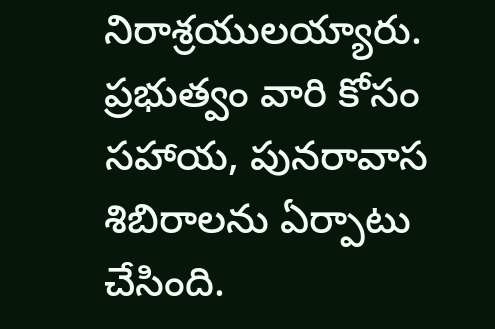నిరాశ్రయులయ్యారు. ప్రభుత్వం వారి కోసం సహాయ, పునరావాస శిబిరాలను ఏర్పాటు చేసింది.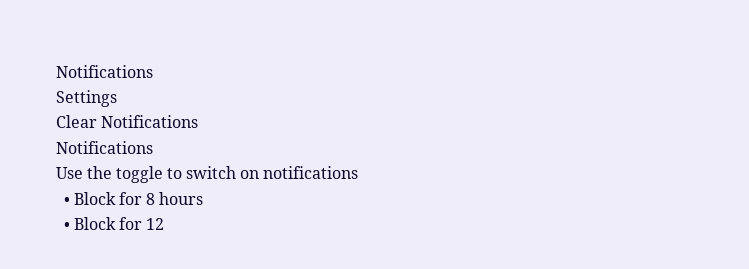Notifications
Settings
Clear Notifications
Notifications
Use the toggle to switch on notifications
  • Block for 8 hours
  • Block for 12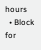hours
  • Block for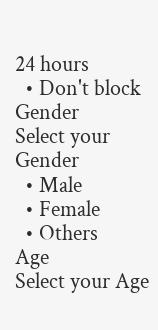24 hours
  • Don't block
Gender
Select your Gender
  • Male
  • Female
  • Others
Age
Select your Age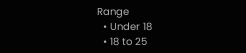Range
  • Under 18
  • 18 to 25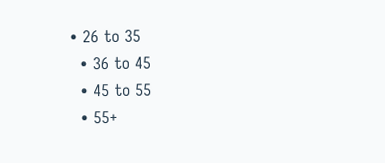• 26 to 35
  • 36 to 45
  • 45 to 55
  • 55+